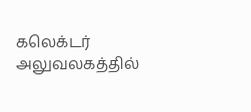கலெக்டர் அலுவலகத்தில்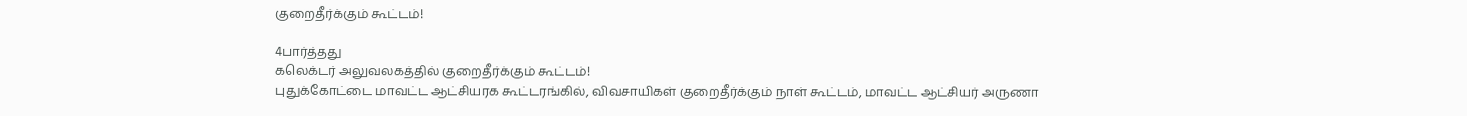குறைதீர்க்கும் கூட்டம்!

4பார்த்தது
கலெக்டர் அலுவலகத்தில் குறைதீர்க்கும் கூட்டம்!
புதுக்கோட்டை மாவட்ட ஆட்சியரக கூட்டரங்கில், விவசாயிகள் குறைதீர்க்கும் நாள் கூட்டம், மாவட்ட ஆட்சியர் அருணா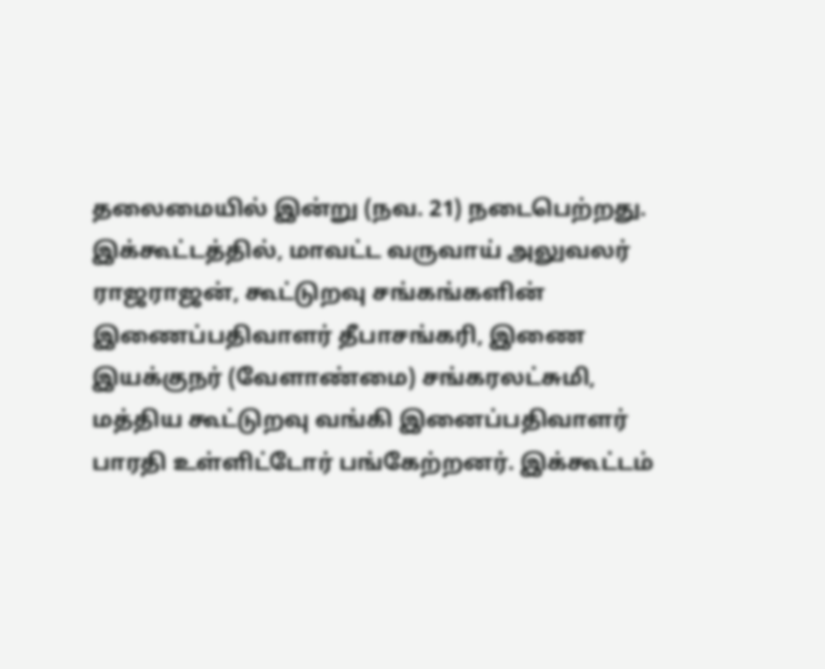தலைமையில் இன்று (நவ. 21) நடைபெற்றது. இக்கூட்டத்தில், மாவட்ட வருவாய் அலுவலர் ராஜராஜன், கூட்டுறவு சங்கங்களின் இணைப்பதிவாளர் தீபாசங்கரி, இணை இயக்குநர் (வேளாண்மை) சங்கரலட்சுமி, மத்திய கூட்டுறவு வங்கி இனைப்பதிவாளர் பாரதி உள்ளிட்டோர் பங்கேற்றனர். இக்கூட்டம்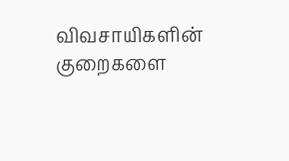விவசாயிகளின் குறைகளை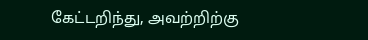கேட்டறிந்து, அவற்றிற்கு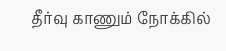தீர்வு காணும் நோக்கில்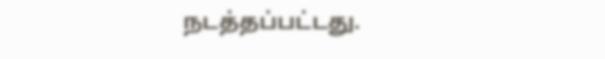நடத்தப்பட்டது.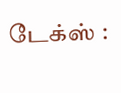டேக்ஸ் :